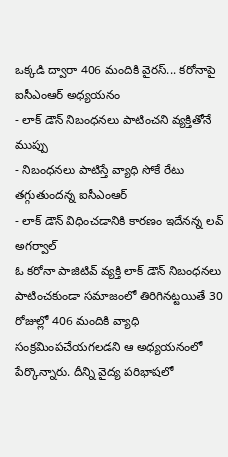ఒక్కడి ద్వారా 406 మందికి వైరస్... కరోనాపై ఐసీఎంఆర్ అధ్యయనం
- లాక్ డౌన్ నిబంధనలు పాటించని వ్యక్తితోనే ముప్పు
- నిబంధనలు పాటిస్తే వ్యాధి సోకే రేటు తగ్గుతుందన్న ఐసీఎంఆర్
- లాక్ డౌన్ విధించడానికి కారణం ఇదేనన్న లవ్ అగర్వాల్
ఓ కరోనా పాజిటివ్ వ్యక్తి లాక్ డౌన్ నిబంధనలు పాటించకుండా సమాజంలో తిరిగినట్టయితే 30 రోజుల్లో 406 మందికి వ్యాధి సంక్రమింపచేయగలడని ఆ అధ్యయనంలో పేర్కొన్నారు. దీన్ని వైద్య పరిభాషలో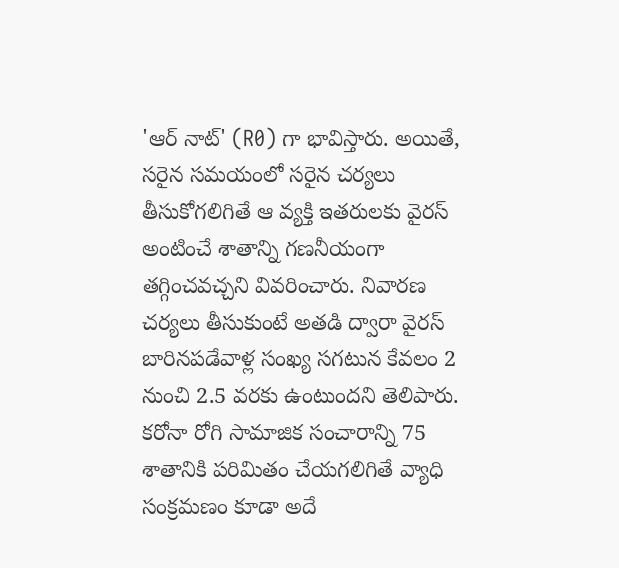'ఆర్ నాట్' (R0) గా భావిస్తారు. అయితే, సరైన సమయంలో సరైన చర్యలు తీసుకోగలిగితే ఆ వ్యక్తి ఇతరులకు వైరస్ అంటించే శాతాన్ని గణనీయంగా తగ్గించవచ్చని వివరించారు. నివారణ చర్యలు తీసుకుంటే అతడి ద్వారా వైరస్ బారినపడేవాళ్ల సంఖ్య సగటున కేవలం 2 నుంచి 2.5 వరకు ఉంటుందని తెలిపారు.
కరోనా రోగి సామాజిక సంచారాన్ని 75 శాతానికి పరిమితం చేయగలిగితే వ్యాధి సంక్రమణం కూడా అదే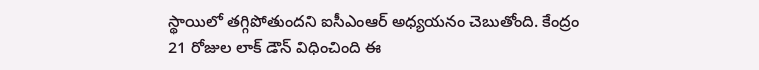స్థాయిలో తగ్గిపోతుందని ఐసీఎంఆర్ అధ్యయనం చెబుతోంది. కేంద్రం 21 రోజుల లాక్ డౌన్ విధించింది ఈ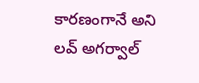కారణంగానే అని లవ్ అగర్వాల్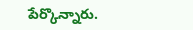పేర్కొన్నారు.